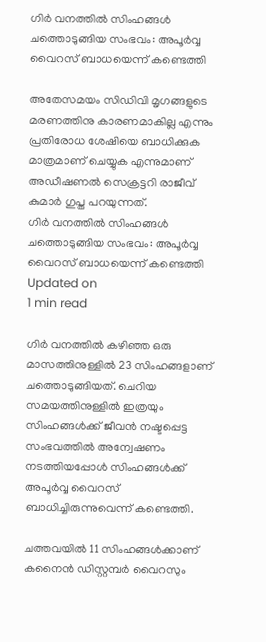ഗിര്‍ വനത്തില്‍ സിംഹങ്ങള്‍ ചത്തൊടുങ്ങിയ സംഭവം: അപൂര്‍വ്വ വൈറസ് ബാധയെന്ന് കണ്ടെത്തി

അതേസമയം സിഡിവി മൃഗങ്ങളുടെ മരണത്തിനു കാരണമാകില്ല എന്നും പ്രതിരോധ ശേഷിയെ ബാധിക്കുക മാത്രമാണ് ചെയ്യുക എന്നുമാണ് അഡീഷണല്‍ സെക്രട്ടറി രാജീവ് കുമാര്‍ ഗുപ്ത പറയുന്നത്.
ഗിര്‍ വനത്തില്‍ സിംഹങ്ങള്‍ ചത്തൊടുങ്ങിയ സംഭവം: അപൂര്‍വ്വ വൈറസ് ബാധയെന്ന് കണ്ടെത്തി
Updated on
1 min read

ഗിര്‍ വനത്തില്‍ കഴിഞ്ഞ ഒരു മാസത്തിനുള്ളില്‍ 23 സിംഹങ്ങളാണ് ചത്തൊടുങ്ങിയത്. ചെറിയ സമയത്തിനുള്ളില്‍ ഇത്രയും സിംഹങ്ങള്‍ക്ക് ജീവന്‍ നഷ്ടപ്പെട്ട സംഭവത്തില്‍ അന്വേഷണം നടത്തിയപ്പോള്‍ സിംഹങ്ങള്‍ക്ക് അപൂര്‍വ്വ വൈറസ് ബാധിച്ചിരുന്നുവെന്ന് കണ്ടെത്തി.

ചത്തവയില്‍ 11 സിംഹങ്ങള്‍ക്കാണ് കനൈന്‍ ഡിസ്റ്റമ്പര്‍ വൈറസും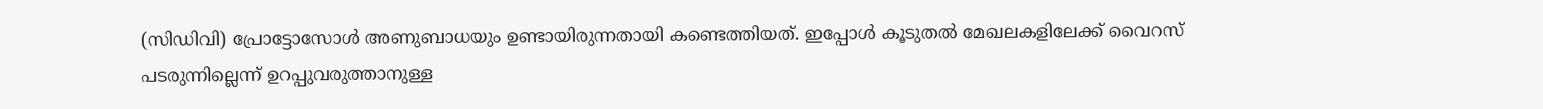(സിഡിവി) പ്രോട്ടോസോള്‍ അണുബാധയും ഉണ്ടായിരുന്നതായി കണ്ടെത്തിയത്. ഇപ്പോള്‍ കൂടുതല്‍ മേഖലകളിലേക്ക് വൈറസ് പടരുന്നില്ലെന്ന് ഉറപ്പുവരുത്താനുള്ള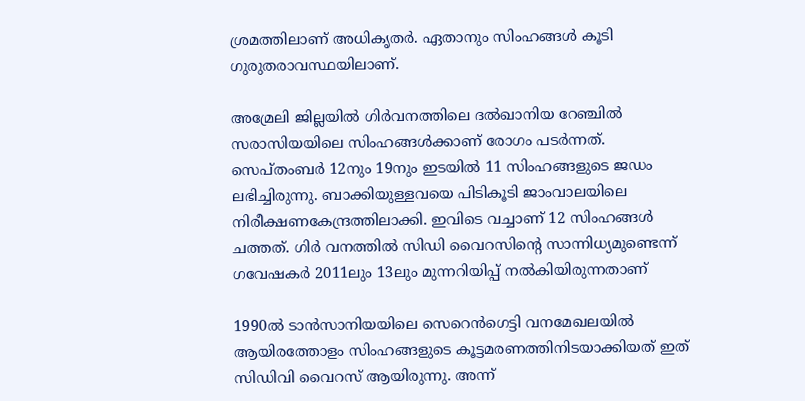ശ്രമത്തിലാണ് അധികൃതര്‍. ഏതാനും സിംഹങ്ങള്‍ കൂടി ഗുരുതരാവസ്ഥയിലാണ്.

അമ്രേലി ജില്ലയില്‍ ഗിര്‍വനത്തിലെ ദല്‍ഖാനിയ റേഞ്ചില്‍ സരാസിയയിലെ സിംഹങ്ങള്‍ക്കാണ് രോഗം പടര്‍ന്നത്. സെപ്തംബര്‍ 12നും 19നും ഇടയില്‍ 11 സിംഹങ്ങളുടെ ജഡം ലഭിച്ചിരുന്നു. ബാക്കിയുള്ളവയെ പിടികൂടി ജാംവാലയിലെ നിരീക്ഷണകേന്ദ്രത്തിലാക്കി. ഇവിടെ വച്ചാണ് 12 സിംഹങ്ങള്‍ ചത്തത്. ഗിര്‍ വനത്തില്‍ സിഡി വൈറസിന്റെ സാന്നിധ്യമുണ്ടെന്ന് ഗവേഷകര്‍ 2011ലും 13ലും മുന്നറിയിപ്പ് നല്‍കിയിരുന്നതാണ്

1990ല്‍ ടാന്‍സാനിയയിലെ സെറെന്‍ഗെട്ടി വനമേഖലയില്‍ ആയിരത്തോളം സിംഹങ്ങളുടെ കൂട്ടമരണത്തിനിടയാക്കിയത് ഇത് സിഡിവി വൈറസ് ആയിരുന്നു. അന്ന്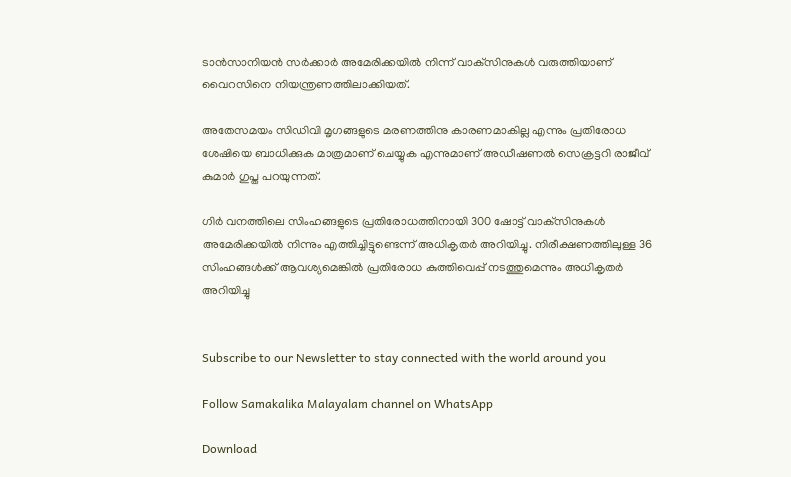ടാന്‍സാനിയന്‍ സര്‍ക്കാര്‍ അമേരിക്കയില്‍ നിന്ന് വാക്‌സിനുകള്‍ വരുത്തിയാണ് വൈറസിനെ നിയന്ത്രണത്തിലാക്കിയത്.

അതേസമയം സിഡിവി മൃഗങ്ങളുടെ മരണത്തിനു കാരണമാകില്ല എന്നും പ്രതിരോധ ശേഷിയെ ബാധിക്കുക മാത്രമാണ് ചെയ്യുക എന്നുമാണ് അഡീഷണല്‍ സെക്രട്ടറി രാജീവ് കുമാര്‍ ഗുപ്ത പറയുന്നത്.

ഗിര്‍ വനത്തിലെ സിംഹങ്ങളുടെ പ്രതിരോധത്തിനായി 300 ഷോട്ട് വാക്‌സിനുകള്‍ അമേരിക്കയില്‍ നിന്നും എത്തിച്ചിട്ടുണ്ടെന്ന് അധികൃതര്‍ അറിയിച്ചു. നിരീക്ഷണത്തിലുള്ള 36 സിംഹങ്ങള്‍ക്ക് ആവശ്യമെങ്കില്‍ പ്രതിരോധ കുത്തിവെപ്പ് നടത്തുമെന്നും അധികൃതര്‍ അറിയിച്ചു


Subscribe to our Newsletter to stay connected with the world around you

Follow Samakalika Malayalam channel on WhatsApp

Download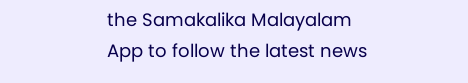the Samakalika Malayalam App to follow the latest news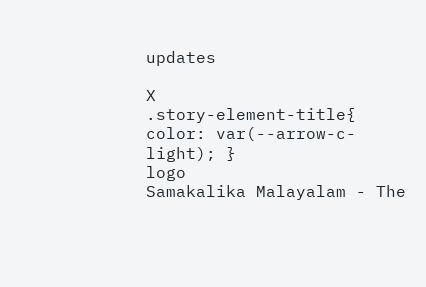updates

X
.story-element-title{ color: var(--arrow-c-light); }
logo
Samakalika Malayalam - The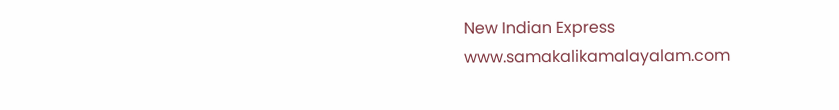New Indian Express
www.samakalikamalayalam.com